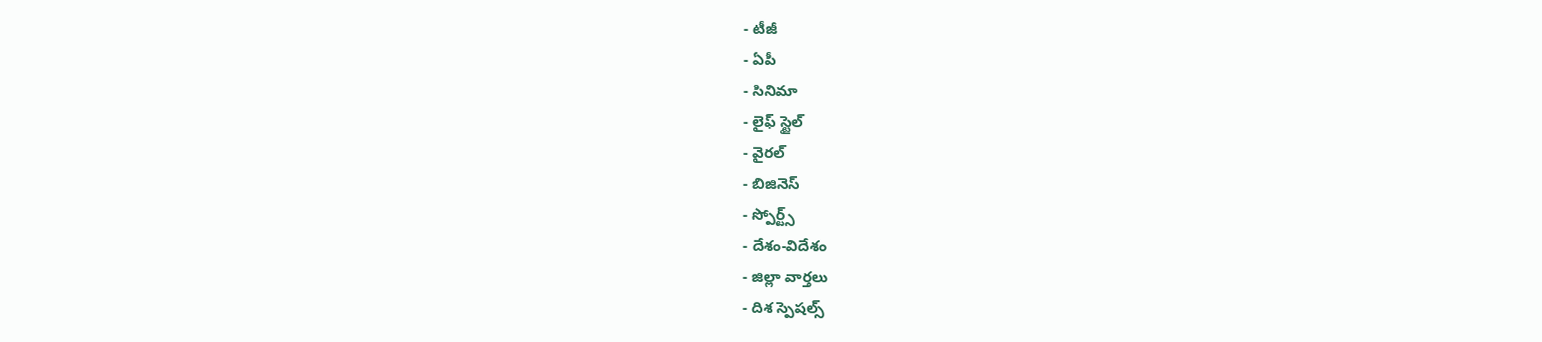- టీజీ
- ఏపీ
- సినిమా
- లైఫ్ స్టైల్
- వైరల్
- బిజినెస్
- స్పోర్ట్స్
- దేశం-విదేశం
- జిల్లా వార్తలు
- దిశ స్పెషల్స్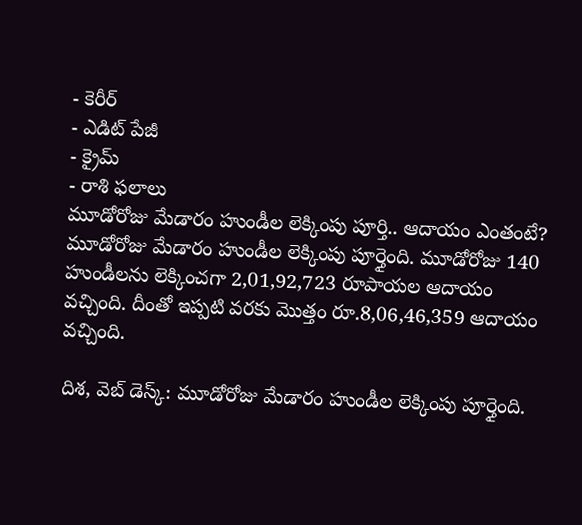- కెరీర్
- ఎడిట్ పేజీ
- క్రైమ్
- రాశి ఫలాలు
మూడోరోజు మేడారం హుండీల లెక్కింపు పూర్తి.. ఆదాయం ఎంతంటే?
మూడోరోజు మేడారం హుండీల లెక్కింపు పూర్తైంది. మూడోరోజు 140 హుండీలను లెక్కించగా 2,01,92,723 రూపాయల ఆదాయం వచ్చింది. దీంతో ఇప్పటి వరకు మొత్తం రూ.8,06,46,359 ఆదాయం వచ్చింది.

దిశ, వెబ్ డెస్క్: మూడోరోజు మేడారం హుండీల లెక్కింపు పూర్తైంది.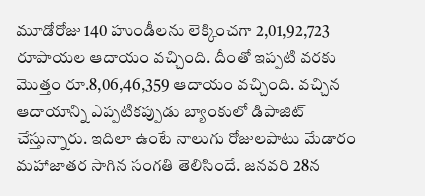మూడోరోజు 140 హుండీలను లెక్కించగా 2,01,92,723 రూపాయల ఆదాయం వచ్చింది. దీంతో ఇప్పటి వరకు మొత్తం రూ.8,06,46,359 ఆదాయం వచ్చింది. వచ్చిన ఆదాయాన్ని ఎప్పటికప్పుడు బ్యాంకులో డిపాజిట్ చేస్తున్నారు. ఇదిలా ఉంటే నాలుగు రోజులపాటు మేడారం మహాజాతర సాగిన సంగతి తెలిసిందే. జనవరి 28న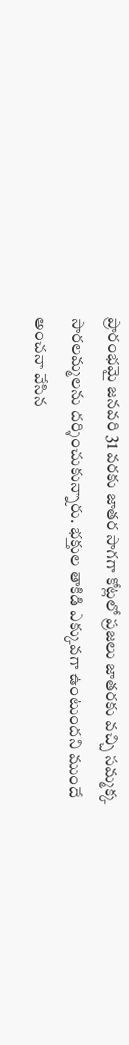ప్రారంభమై జనవరి 31 వరకు జాతర సాగగా కోట్లలో ప్రజలు జాతరకు వచ్చి సమ్మక్క సారలమ్మలను దర్శించుకున్నారు. భక్తుల తాకిడి ఎక్కువగా ఉంటుందని ముందే అంచనా వేసిన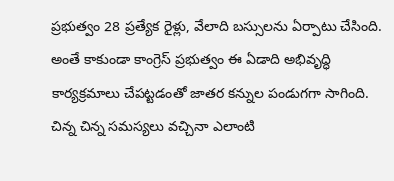ప్రభుత్వం 28 ప్రత్యేక రైళ్లు, వేలాది బస్సులను ఏర్పాటు చేసింది. అంతే కాకుండా కాంగ్రెస్ ప్రభుత్వం ఈ ఏడాది అభివృద్ధి కార్యక్రమాలు చేపట్టడంతో జాతర కన్నుల పండుగగా సాగింది. చిన్న చిన్న సమస్యలు వచ్చినా ఎలాంటి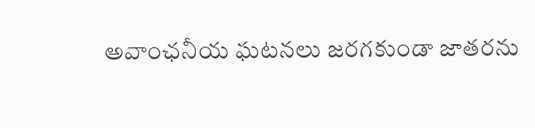అవాంఛనీయ ఘటనలు జరగకుండా జాతరను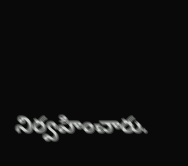నిర్వహించారు.